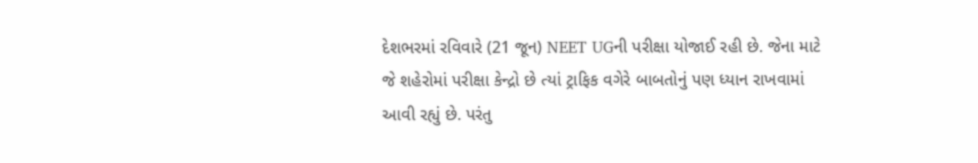દેશભરમાં રવિવારે (21 જૂન) NEET UGની પરીક્ષા યોજાઈ રહી છે. જેના માટે જે શહેરોમાં પરીક્ષા કેન્દ્રો છે ત્યાં ટ્રાફિક વગેરે બાબતોનું પણ ધ્યાન રાખવામાં આવી રહ્યું છે. પરંતુ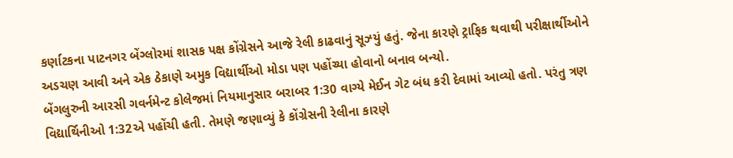કર્ણાટકના પાટનગર બેંગ્લોરમાં શાસક પક્ષ કોંગ્રેસને આજે રેલી કાઢવાનું સૂઝ્યું હતું. જેના કારણે ટ્રાફિક થવાથી પરીક્ષાર્થીઓને અડચણ આવી અને એક ઠેકાણે અમુક વિદ્યાર્થીઓ મોડા પણ પહોંચ્યા હોવાનો બનાવ બન્યો.
બેંગલુરુની આરસી ગવર્નમેન્ટ કોલેજમાં નિયમાનુસાર બરાબર 1:30 વાગ્યે મેઈન ગેટ બંધ કરી દેવામાં આવ્યો હતો. પરંતુ ત્રણ વિદ્યાર્થિનીઓ 1:32એ પહોંચી હતી. તેમણે જણાવ્યું કે કોંગ્રેસની રેલીના કારણે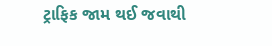ટ્રાફિક જામ થઈ જવાથી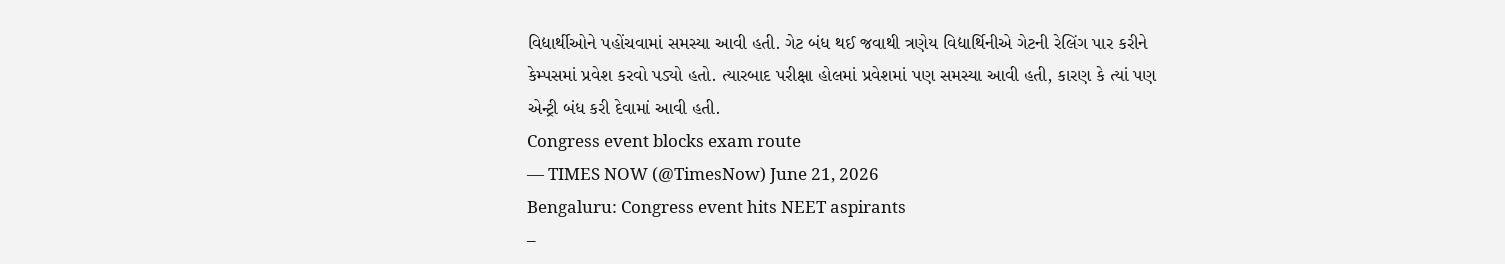વિદ્યાર્થીઓને પહોંચવામાં સમસ્યા આવી હતી. ગેટ બંધ થઈ જવાથી ત્રણેય વિદ્યાર્થિનીએ ગેટની રેલિંગ પાર કરીને કેમ્પસમાં પ્રવેશ કરવો પડ્યો હતો. ત્યારબાદ પરીક્ષા હોલમાં પ્રવેશમાં પણ સમસ્યા આવી હતી, કારણ કે ત્યાં પણ એન્ટ્રી બંધ કરી દેવામાં આવી હતી.
Congress event blocks exam route
— TIMES NOW (@TimesNow) June 21, 2026
Bengaluru: Congress event hits NEET aspirants
–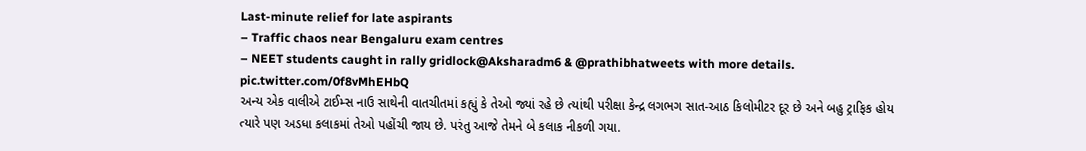Last-minute relief for late aspirants
– Traffic chaos near Bengaluru exam centres
– NEET students caught in rally gridlock@Aksharadm6 & @prathibhatweets with more details. pic.twitter.com/0f8vMhEHbQ
અન્ય એક વાલીએ ટાઈમ્સ નાઉ સાથેની વાતચીતમાં કહ્યું કે તેઓ જ્યાં રહે છે ત્યાંથી પરીક્ષા કેન્દ્ર લગભગ સાત-આઠ કિલોમીટર દૂર છે અને બહુ ટ્રાફિક હોય ત્યારે પણ અડધા કલાકમાં તેઓ પહોંચી જાય છે. પરંતુ આજે તેમને બે કલાક નીકળી ગયા.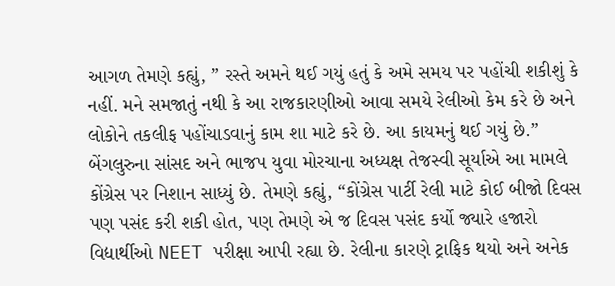આગળ તેમણે કહ્યું, ” રસ્તે અમને થઈ ગયું હતું કે અમે સમય પર પહોંચી શકીશું કે નહીં. મને સમજાતું નથી કે આ રાજકારણીઓ આવા સમયે રેલીઓ કેમ કરે છે અને લોકોને તકલીફ પહોંચાડવાનું કામ શા માટે કરે છે. આ કાયમનું થઈ ગયું છે.”
બેંગલુરુના સાંસદ અને ભાજપ યુવા મોરચાના અધ્યક્ષ તેજસ્વી સૂર્યાએ આ મામલે કોંગ્રેસ પર નિશાન સાધ્યું છે. તેમણે કહ્યું, “કોંગ્રેસ પાર્ટી રેલી માટે કોઈ બીજો દિવસ પણ પસંદ કરી શકી હોત, પણ તેમણે એ જ દિવસ પસંદ કર્યો જ્યારે હજારો વિદ્યાર્થીઓ NEET પરીક્ષા આપી રહ્યા છે. રેલીના કારણે ટ્રાફિક થયો અને અનેક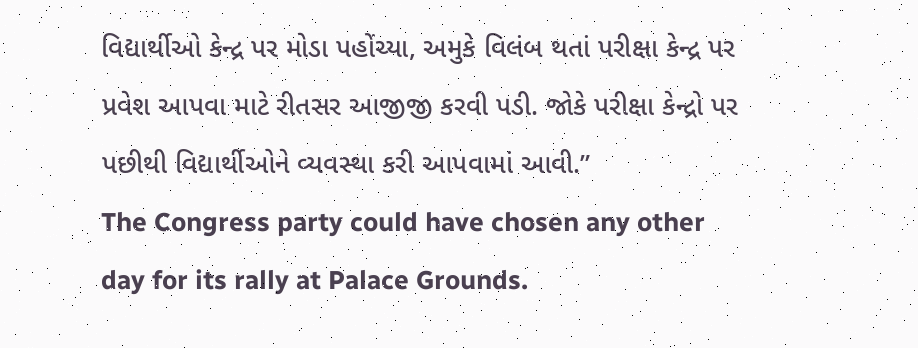વિદ્યાર્થીઓ કેન્દ્ર પર મોડા પહોંચ્યા, અમુકે વિલંબ થતાં પરીક્ષા કેન્દ્ર પર પ્રવેશ આપવા માટે રીતસર આજીજી કરવી પડી. જોકે પરીક્ષા કેન્દ્રો પર પછીથી વિદ્યાર્થીઓને વ્યવસ્થા કરી આપવામાં આવી.”
The Congress party could have chosen any other day for its rally at Palace Grounds.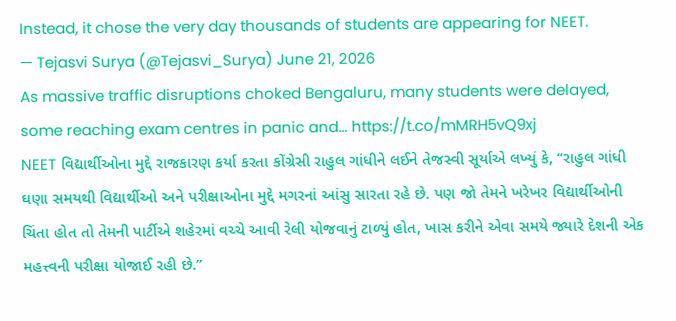Instead, it chose the very day thousands of students are appearing for NEET.
— Tejasvi Surya (@Tejasvi_Surya) June 21, 2026
As massive traffic disruptions choked Bengaluru, many students were delayed, some reaching exam centres in panic and… https://t.co/mMRH5vQ9xj
NEET વિદ્યાર્થીઓના મુદ્દે રાજકારણ કર્યા કરતા કોંગ્રેસી રાહુલ ગાંધીને લઈને તેજસ્વી સૂર્યાએ લખ્યું કે, “રાહુલ ગાંધી ઘણા સમયથી વિદ્યાર્થીઓ અને પરીક્ષાઓના મુદ્દે મગરનાં આંસુ સારતા રહે છે. પણ જો તેમને ખરેખર વિદ્યાર્થીઓની ચિંતા હોત તો તેમની પાર્ટીએ શહેરમાં વચ્ચે આવી રેલી યોજવાનું ટાળ્યું હોત, ખાસ કરીને એવા સમયે જ્યારે દેશની એક મહત્ત્વની પરીક્ષા યોજાઈ રહી છે.”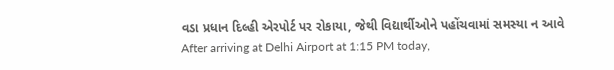વડા પ્રધાન દિલ્હી એરપોર્ટ પર રોકાયા, જેથી વિદ્યાર્થીઓને પહોંચવામાં સમસ્યા ન આવે
After arriving at Delhi Airport at 1:15 PM today,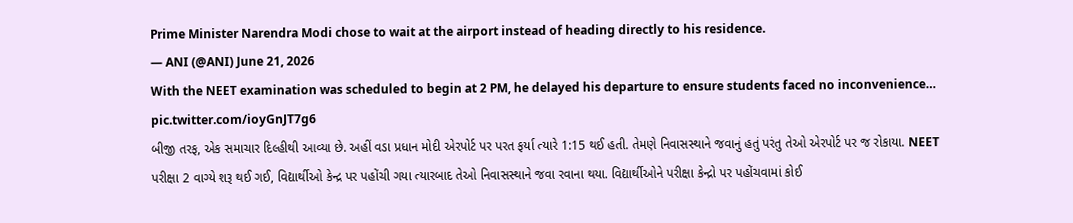Prime Minister Narendra Modi chose to wait at the airport instead of heading directly to his residence.
— ANI (@ANI) June 21, 2026
With the NEET examination was scheduled to begin at 2 PM, he delayed his departure to ensure students faced no inconvenience… pic.twitter.com/ioyGnJT7g6
બીજી તરફ, એક સમાચાર દિલ્હીથી આવ્યા છે. અહીં વડા પ્રધાન મોદી એરપોર્ટ પર પરત ફર્યા ત્યારે 1:15 થઈ હતી. તેમણે નિવાસસ્થાને જવાનું હતું પરંતુ તેઓ એરપોર્ટ પર જ રોકાયા. NEET પરીક્ષા 2 વાગ્યે શરૂ થઈ ગઈ, વિદ્યાર્થીઓ કેન્દ્ર પર પહોંચી ગયા ત્યારબાદ તેઓ નિવાસસ્થાને જવા રવાના થયા. વિદ્યાર્થીઓને પરીક્ષા કેન્દ્રો પર પહોંચવામાં કોઈ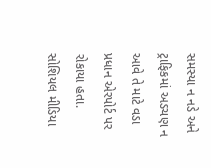સમસ્યા ન નડે અને ટ્રાફિકમાં અડચણ ન આવે તે માટે વડા પ્રધાન એરપોર્ટ પર રોકાયા હતા.
સોશિયલ મીડિયા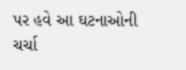પર હવે આ ઘટનાઓની ચર્ચા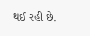થઈ રહી છે.